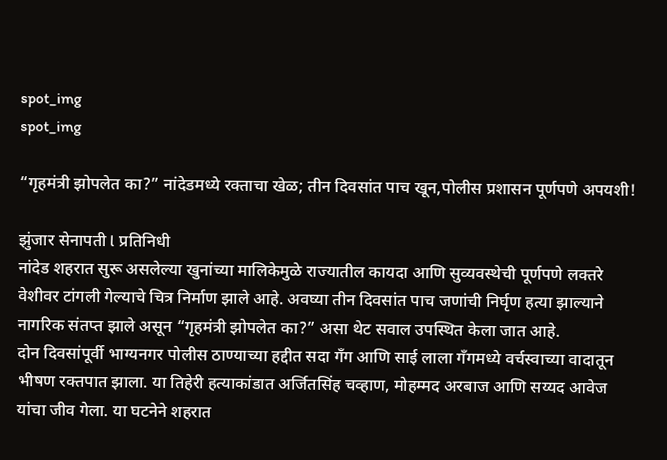spot_img
spot_img

“गृहमंत्री झोपलेत का?” नांदेडमध्ये रक्ताचा खेळ; तीन दिवसांत पाच खून,पोलीस प्रशासन पूर्णपणे अपयशी!

झुंजार सेनापती l प्रतिनिधी
नांदेड शहरात सुरू असलेल्या खुनांच्या मालिकेमुळे राज्यातील कायदा आणि सुव्यवस्थेची पूर्णपणे लक्तरे वेशीवर टांगली गेल्याचे चित्र निर्माण झाले आहे. अवघ्या तीन दिवसांत पाच जणांची निर्घृण हत्या झाल्याने नागरिक संतप्त झाले असून “गृहमंत्री झोपलेत का?” असा थेट सवाल उपस्थित केला जात आहे.
दोन दिवसांपूर्वी भाग्यनगर पोलीस ठाण्याच्या हद्दीत सदा गँग आणि साई लाला गँगमध्ये वर्चस्वाच्या वादातून भीषण रक्तपात झाला. या तिहेरी हत्याकांडात अर्जितसिंह चव्हाण, मोहम्मद अरबाज आणि सय्यद आवेज यांचा जीव गेला. या घटनेने शहरात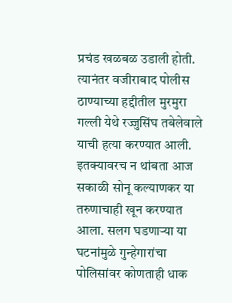प्रचंड खळबळ उडाली होती.
त्यानंतर वजीराबाद पोलीस ठाण्याच्या हद्दीतील मुरमुरा गल्ली येथे रज्जुसिंघ तबेलेवाले याची हत्या करण्यात आली. इतक्यावरच न थांबता आज सकाळी सोनू कल्याणकर या तरुणाचाही खून करण्यात आला. सलग घडणाऱ्या या घटनांमुळे गुन्हेगारांचा पोलिसांवर कोणताही धाक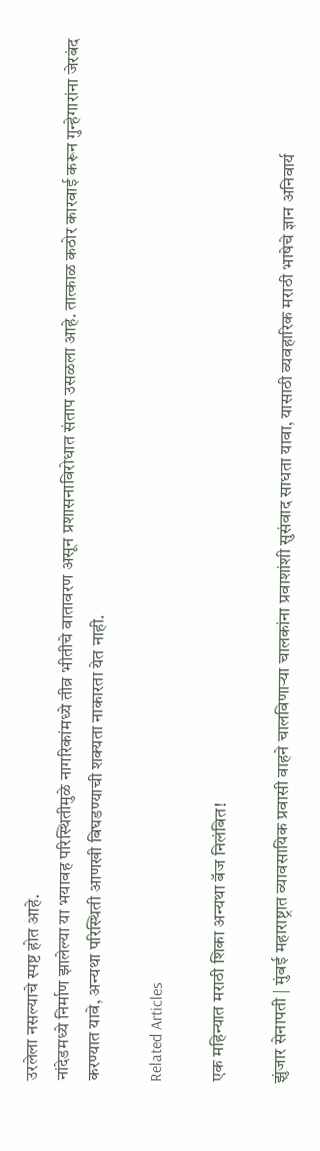उरलेला नसल्याचे स्पष्ट होत आहे.
नांदेडमध्ये निर्माण झालेल्या या भयावह परिस्थितीमुळे नागरिकांमध्ये तीव्र भीतीचे वातावरण असून प्रशासनाविरोधात संताप उसळला आहे. तात्काळ कठोर कारवाई करून गुन्हेगारांना जेरबंद करण्यात यावे, अन्यथा परिस्थिती आणखी बिघडण्याची शक्यता नाकारता येत नाही.

Related Articles

एक महिन्यात मराठी शिका अन्यथा बॅज निलंबित!

झुंजार सेनापती | मुंबई महाराष्ट्रात व्यावसायिक प्रवासी वाहने चालविणाऱ्या चालकांना प्रवाशांशी सुसंवाद साधता यावा, यासाठी व्यवहारिक मराठी भाषेचे ज्ञान अनिवार्य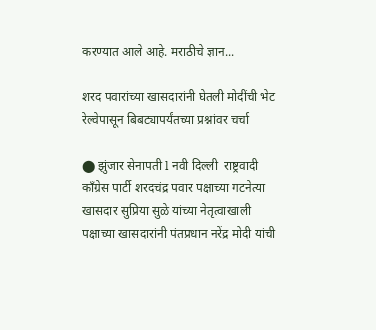करण्यात आले आहे. मराठीचे ज्ञान...

शरद पवारांच्या खासदारांनी घेतली मोदींची भेट रेल्वेपासून बिबट्यापर्यंतच्या प्रश्नांवर चर्चा

⬤ झुंजार सेनापती l नवी दिल्ली  राष्ट्रवादी काँग्रेस पार्टी शरदचंद्र पवार पक्षाच्या गटनेत्या खासदार सुप्रिया सुळे यांच्या नेतृत्वाखाली पक्षाच्या खासदारांनी पंतप्रधान नरेंद्र मोदी यांची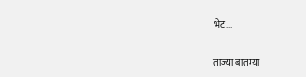भेट...

ताज्या बातम्या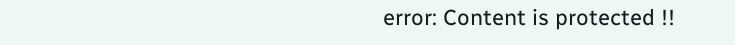error: Content is protected !!